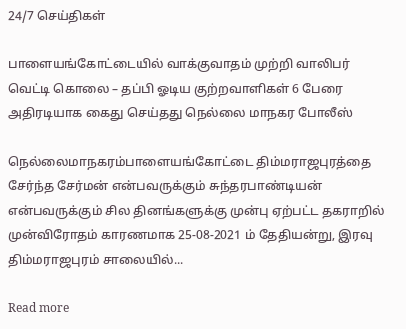24/7 செய்திகள்

பாளையங்கோட்டையில் வாக்குவாதம் முற்றி வாலிபர் வெட்டி கொலை – தப்பி ஓடிய குற்றவாளிகள் 6 பேரை அதிரடியாக கைது செய்தது நெல்லை மாநகர போலீஸ்

நெல்லைமாநகரம்பாளையங்கோட்டை திம்மராஜபுரத்தை சேர்ந்த சேர்மன் என்பவருக்கும் சுந்தரபாண்டியன் என்பவருக்கும் சில தினங்களுக்கு முன்பு ஏற்பட்ட தகராறில் முன்விரோதம் காரணமாக 25-08-2021 ம் தேதியன்று, இரவு திம்மராஜபுரம் சாலையில்...

Read more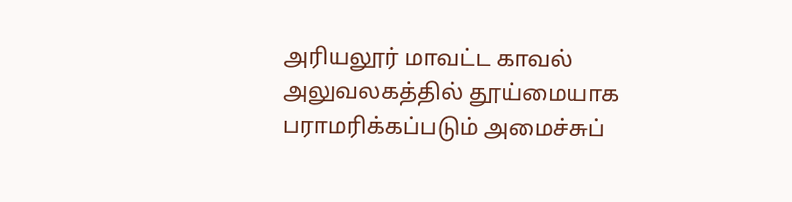அரியலூர் மாவட்ட காவல் அலுவலகத்தில் தூய்மையாக பராமரிக்கப்படும் அமைச்சுப்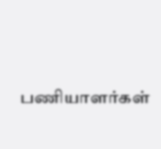பணியாளர்கள்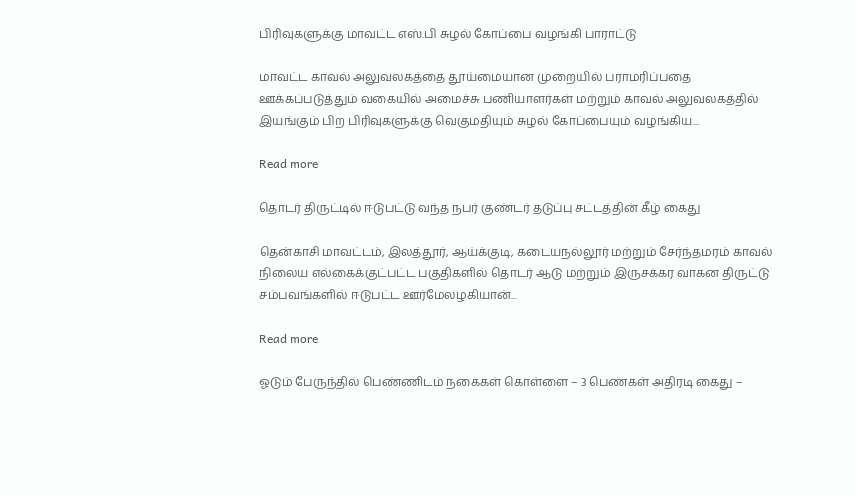பிரிவுகளுக்கு மாவட்ட எஸ்.பி சுழல் கோப்பை வழங்கி பாராட்டு

மாவட்ட காவல் அலுவலகத்தை தூய்மையான முறையில் பராமரிப்பதை ஊக்கப்படுத்தும் வகையில் அமைச்சு பணியாளர்கள் மற்றும் காவல் அலுவலகத்தில் இயங்கும் பிற பிரிவுகளுக்கு வெகுமதியும் சுழல் கோப்பையும் வழங்கிய...

Read more

தொடர் திருட்டில் ஈடுபட்டு வந்த நபர் குண்டர் தடுப்பு சட்டத்தின் கீழ் கைது

தென்காசி மாவட்டம், இலத்தூர், ஆய்க்குடி, கடையநல்லூர் மற்றும் சேர்ந்தமரம் காவல் நிலைய எல்கைக்குட்பட்ட பகுதிகளில் தொடர் ஆடு மற்றும் இருசக்கர வாகன திருட்டு சம்பவங்களில் ஈடுபட்ட ஊர்மேலழகியான்...

Read more

ஓடும் பேருந்தில் பெண்ணிடம் நகைகள் கொள்ளை – 3 பெண்கள் அதிரடி கைது –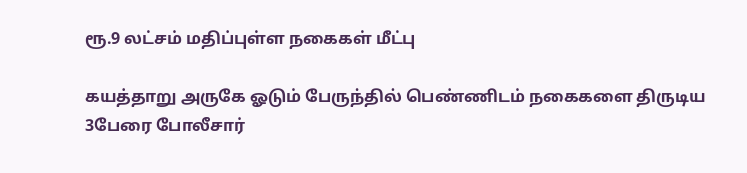ரூ.9 லட்சம் மதிப்புள்ள நகைகள் மீட்பு

கயத்தாறு அருகே ஓடும் பேருந்தில் பெண்ணிடம் நகைகளை திருடிய 3பேரை போலீசார்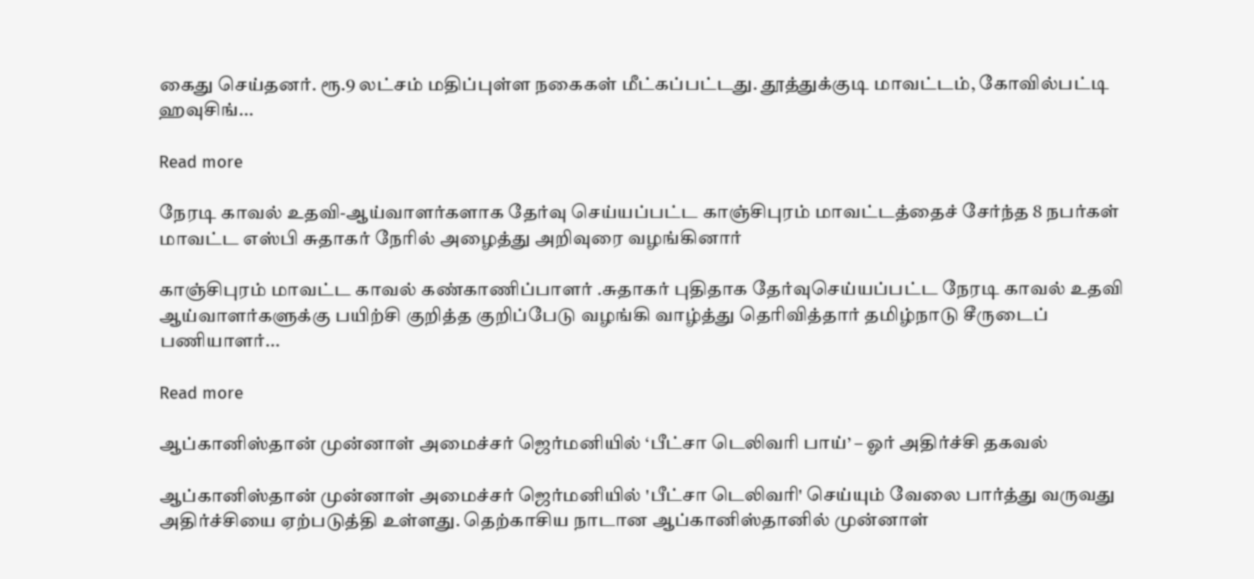கைது செய்தனர். ரூ.9 லட்சம் மதிப்புள்ள நகைகள் மீட்கப்பட்டது. தூத்துக்குடி மாவட்டம், கோவில்பட்டி ஹவுசிங்...

Read more

நேரடி காவல் உதவி-ஆய்வாளர்களாக தேர்வு செய்யப்பட்ட காஞ்சிபுரம் மாவட்டத்தைச் சேர்ந்த 8 நபர்கள் மாவட்ட எஸ்பி சுதாகர் நேரில் அழைத்து அறிவுரை வழங்கினார்

காஞ்சிபுரம் மாவட்ட காவல் கண்காணிப்பாளர் .சுதாகர் புதிதாக தேர்வுசெய்யப்பட்ட நேரடி காவல் உதவி ஆய்வாளர்களுக்கு பயிற்சி குறித்த குறிப்பேடு வழங்கி வாழ்த்து தெரிவித்தார் தமிழ்நாடு சீருடைப் பணியாளர்...

Read more

ஆப்கானிஸ்தான் முன்னாள் அமைச்சர் ஜெர்மனியில் ‘பீட்சா டெலிவரி பாய்’ – ஓர் அதிர்ச்சி தகவல்

ஆப்கானிஸ்தான் முன்னாள் அமைச்சர் ஜெர்மனியில் 'பீட்சா டெலிவரி' செய்யும் வேலை பார்த்து வருவது அதிர்ச்சியை ஏற்படுத்தி உள்ளது. தெற்காசிய நாடான ஆப்கானிஸ்தானில் முன்னாள்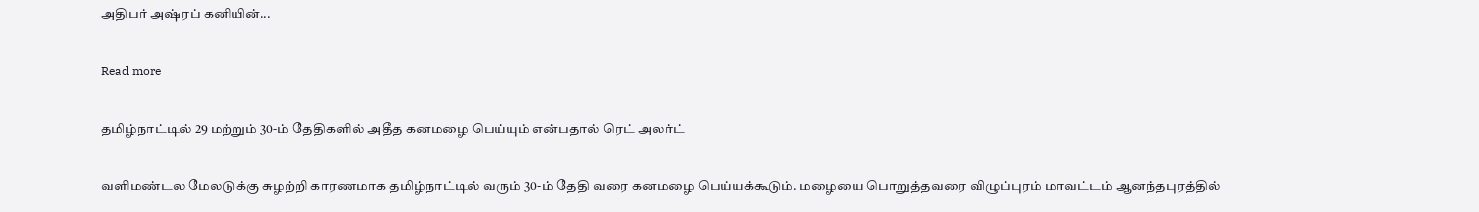அதிபர் அஷ்ரப் கனியின்...

Read more

தமிழ்நாட்டில் 29 மற்றும் 30-ம் தேதிகளில் அதீத கனமழை பெய்யும் என்பதால் ரெட் அலர்ட்

வளிமண்டல மேலடுக்கு சுழற்றி காரணமாக தமிழ்நாட்டில் வரும் 30-ம் தேதி வரை கனமழை பெய்யக்கூடும். மழையை பொறுத்தவரை விழுப்புரம் மாவட்டம் ஆனந்தபுரத்தில்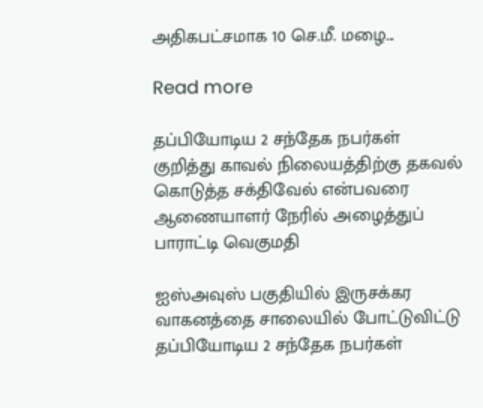அதிகபட்சமாக 10 செ.மீ. மழை...

Read more

தப்பியோடிய 2 சந்தேக நபர்கள் குறித்து காவல் நிலையத்திற்கு தகவல் கொடுத்த சக்திவேல் என்பவரை ஆணையாளர் நேரில் அழைத்துப் பாராட்டி வெகுமதி

ஐஸ்அவுஸ் பகுதியில் இருசக்கர வாகனத்தை சாலையில் போட்டுவிட்டு தப்பியோடிய 2 சந்தேக நபர்கள்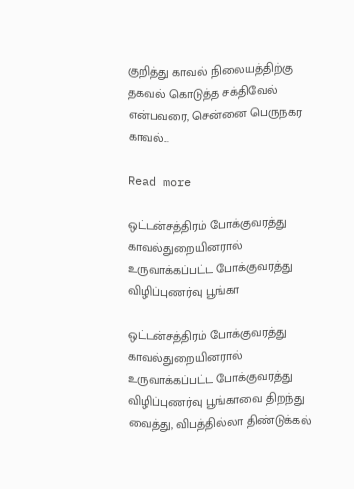குறித்து காவல் நிலையத்திற்கு தகவல் கொடுத்த சக்திவேல் என்பவரை, சென்னை பெருநகர காவல்...

Read more

ஒட்டன்சத்திரம் போக்குவரத்து காவல்துறையினரால் உருவாக்கப்பட்ட போக்குவரத்து விழிப்புணர்வு பூங்கா

ஒட்டன்சத்திரம் போக்குவரத்து காவல்துறையினரால் உருவாக்கப்பட்ட போக்குவரத்து விழிப்புணர்வு பூங்காவை திறந்து வைத்து, விபத்தில்லா திண்டுக்கல்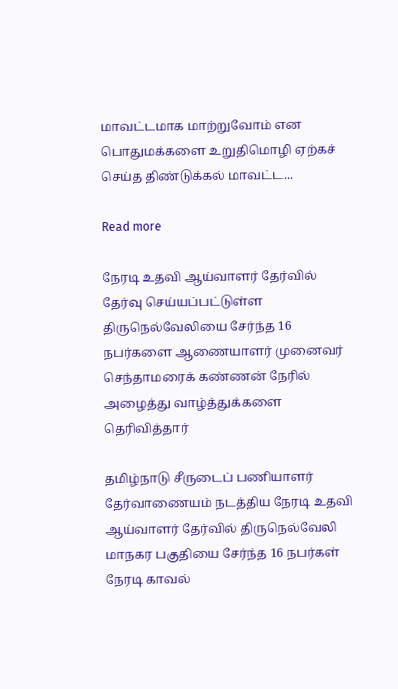மாவட்டமாக மாற்றுவோம் என பொதுமக்களை உறுதிமொழி ஏற்கச் செய்த திண்டுக்கல் மாவட்ட...

Read more

நேரடி உதவி ஆய்வாளர் தேர்வில் தேர்வு செய்யப்பட்டுள்ள திருநெல்வேலியை சேர்ந்த 16 நபர்களை ஆணையாளர் முனைவர் செந்தாமரைக் கண்ணன் நேரில் அழைத்து வாழ்த்துக்களை தெரிவித்தார்

தமிழ்நாடு சீருடைப் பணியாளர் தேர்வாணையம் நடத்திய நேரடி உதவி ஆய்வாளர் தேர்வில் திருநெல்வேலி மாநகர பகுதியை சேர்ந்த 16 நபர்கள் நேரடி காவல்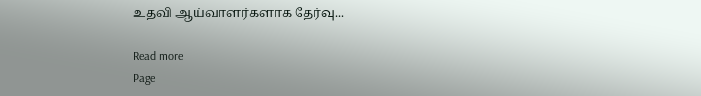உதவி ஆய்வாளர்களாக தேர்வு...

Read more
Page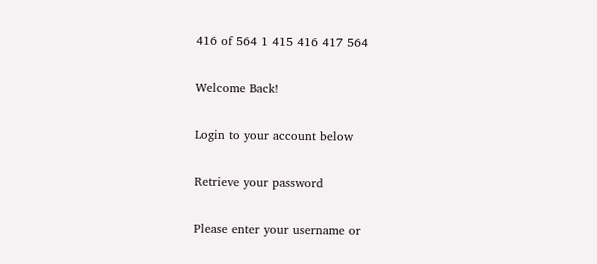416 of 564 1 415 416 417 564

Welcome Back!

Login to your account below

Retrieve your password

Please enter your username or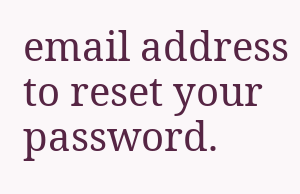email address to reset your password.